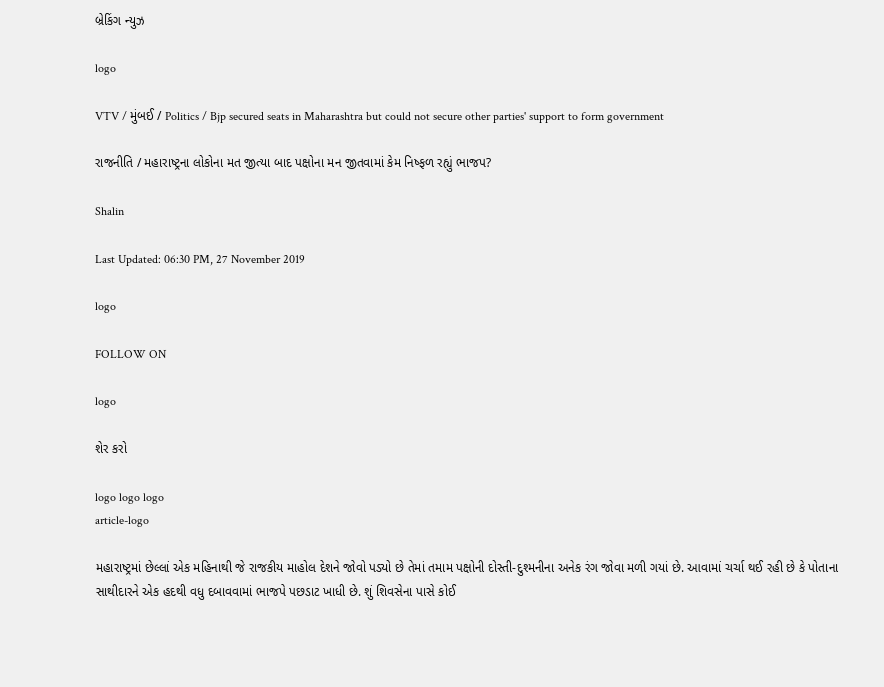બ્રેકિંગ ન્યુઝ

logo

VTV / મુંબઈ / Politics / Bjp secured seats in Maharashtra but could not secure other parties' support to form government

રાજનીતિ / મહારાષ્ટ્રના લોકોના મત જીત્યા બાદ પક્ષોના મન જીતવામાં કેમ નિષ્ફળ રહ્યું ભાજપ?

Shalin

Last Updated: 06:30 PM, 27 November 2019

logo

FOLLOW ON

logo

શેર કરો

logo logo logo
article-logo

મહારાષ્ટ્રમાં છેલ્લાં એક મહિનાથી જે રાજકીય માહોલ દેશને જોવો પડ્યો છે તેમાં તમામ પક્ષોની દોસ્તી-દુશ્મનીના અનેક રંગ જોવા મળી ગયાં છે. આવામાં ચર્ચા થઈ રહી છે કે પોતાના સાથીદારને એક હદથી વધુ દબાવવામાં ભાજપે પછડાટ ખાધી છે. શું શિવસેના પાસે કોઈ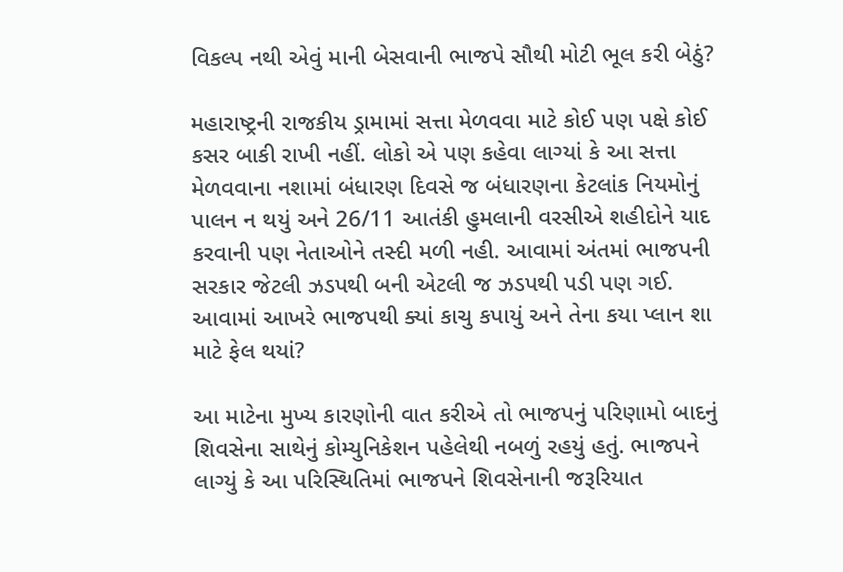વિકલ્પ નથી એવું માની બેસવાની ભાજપે સૌથી મોટી ભૂલ કરી બેઠું?

મહારાષ્ટ્રની રાજકીય ડ્રામામાં સત્તા મેળવવા માટે કોઈ પણ પક્ષે કોઈ કસર બાકી રાખી નહીં. લોકો એ પણ કહેવા લાગ્યાં કે આ સત્તા મેળવવાના નશામાં બંધારણ દિવસે જ બંધારણના કેટલાંક નિયમોનું પાલન ન થયું અને 26/11 આતંકી હુમલાની વરસીએ શહીદોને યાદ કરવાની પણ નેતાઓને તસ્દી મળી નહી. આવામાં અંતમાં ભાજપની સરકાર જેટલી ઝડપથી બની એટલી જ ઝડપથી પડી પણ ગઈ. આવામાં આખરે ભાજપથી ક્યાં કાચુ કપાયું અને તેના કયા પ્લાન શા માટે ફેલ થયાં?

આ માટેના મુખ્ય કારણોની વાત કરીએ તો ભાજપનું પરિણામો બાદનું શિવસેના સાથેનું કોમ્યુનિકેશન પહેલેથી નબળું રહયું હતું. ભાજપને લાગ્યું કે આ પરિસ્થિતિમાં ભાજપને શિવસેનાની જરૂરિયાત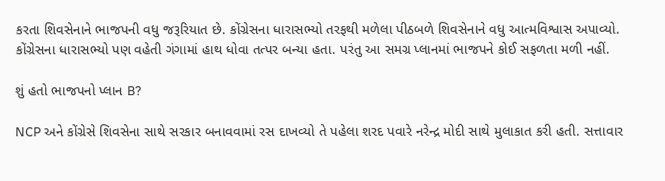કરતા શિવસેનાને ભાજપની વધુ જરૂરિયાત છે. કોંગ્રેસના ધારાસભ્યો તરફથી મળેલા પીઠબળે શિવસેનાને વધુ આત્મવિશ્વાસ અપાવ્યો. કોંગ્રેસના ધારાસભ્યો પણ વહેતી ગંગામાં હાથ ધોવા તત્પર બન્યા હતા. પરંતુ આ સમગ્ર પ્લાનમાં ભાજપને કોઈ સફળતા મળી નહીં.

શું હતો ભાજપનો પ્લાન B?

NCP અને કોંગ્રેસે શિવસેના સાથે સરકાર બનાવવામાં રસ દાખવ્યો તે પહેલા શરદ પવારે નરેન્દ્ર મોદી સાથે મુલાકાત કરી હતી. સત્તાવાર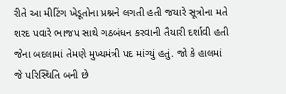રીતે આ મીટિંગ ખેડૂતોના પ્રશ્નને લગતી હતી જયારે સૂત્રોના મતે શરદ પવારે ભાજપ સાથે ગઠબંધન કરવાની તૈયારી દર્શાવી હતી જેના બદલામાં તેમણે મુખ્યમંત્રી પદ માંગ્યું હતું. જો કે હાલમાં જે પરિસ્થિતિ બની છે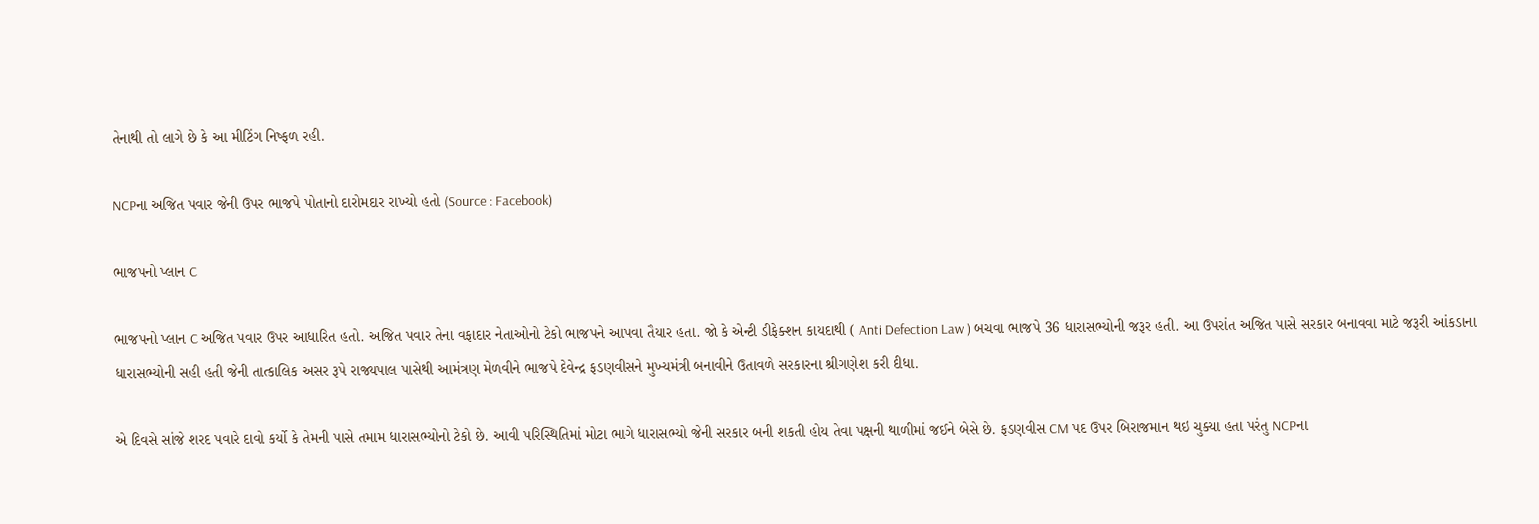તેનાથી તો લાગે છે કે આ મીટિંગ નિષ્ફળ રહી.

NCPના અજિત પવાર જેની ઉપર ભાજપે પોતાનો દારોમદાર રાખ્યો હતો (Source : Facebook)

ભાજપનો પ્લાન C

ભાજપનો પ્લાન C અજિત પવાર ઉપર આધારિત હતો. અજિત પવાર તેના વફાદાર નેતાઓનો ટેકો ભાજપને આપવા તૈયાર હતા. જો કે એન્ટી ડીફેક્શન કાયદાથી ( Anti Defection Law ) બચવા ભાજપે 36 ધારાસભ્યોની જરૂર હતી. આ ઉપરાંત અજિત પાસે સરકાર બનાવવા માટે જરૂરી આંકડાના ધારાસભ્યોની સહી હતી જેની તાત્કાલિક અસર રૂપે રાજ્યપાલ પાસેથી આમંત્રણ મેળવીને ભાજપે દેવેન્દ્ર ફડણવીસને મુખ્યમંત્રી બનાવીને ઉતાવળે સરકારના શ્રીગણેશ કરી દીધા.

એ દિવસે સાંજે શરદ પવારે દાવો કર્યો કે તેમની પાસે તમામ ધારાસભ્યોનો ટેકો છે. આવી પરિસ્થિતિમાં મોટા ભાગે ધારાસભ્યો જેની સરકાર બની શકતી હોય તેવા પક્ષની થાળીમાં જઈને બેસે છે. ફડણવીસ CM પદ ઉપર બિરાજમાન થઇ ચુક્યા હતા પરંતુ NCPના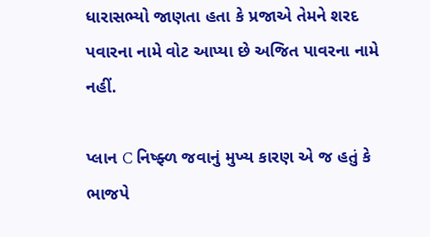ધારાસભ્યો જાણતા હતા કે પ્રજાએ તેમને શરદ પવારના નામે વોટ આપ્યા છે અજિત પાવરના નામે નહીં.

પ્લાન C નિષ્ફ્ળ જવાનું મુખ્ય કારણ એ જ હતું કે ભાજપે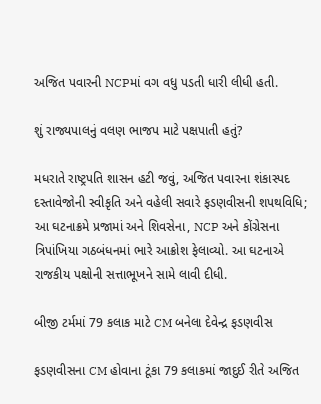અજિત પવારની NCPમાં વગ વધુ પડતી ધારી લીધી હતી.

શું રાજ્યપાલનું વલણ ભાજપ માટે પક્ષપાતી હતું?

મધરાતે રાષ્ટ્રપતિ શાસન હટી જવું, અજિત પવારના શંકાસ્પદ દસ્તાવેજોની સ્વીકૃતિ અને વહેલી સવારે ફડણવીસની શપથવિધિ; આ ઘટનાક્રમે પ્રજામાં અને શિવસેના, NCP અને કોંગ્રેસના ત્રિપાંખિયા ગઠબંધનમાં ભારે આક્રોશ ફેલાવ્યો. આ ઘટનાએ રાજકીય પક્ષોની સત્તાભૂખને સામે લાવી દીધી.

બીજી ટર્મમાં 79 કલાક માટે CM બનેલા દેવેન્દ્ર ફડણવીસ

ફડણવીસના CM હોવાના ટૂંકા 79 કલાકમાં જાદુઈ રીતે અજિત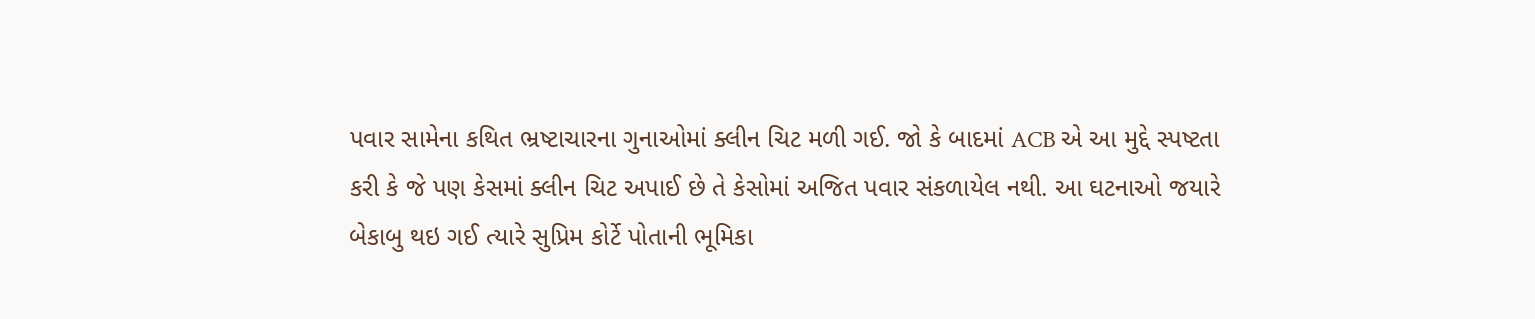પવાર સામેના કથિત ભ્રષ્ટાચારના ગુનાઓમાં ક્લીન ચિટ મળી ગઈ. જો કે બાદમાં ACB એ આ મુદ્દે સ્પષ્ટતા કરી કે જે પણ કેસમાં ક્લીન ચિટ અપાઈ છે તે કેસોમાં અજિત પવાર સંકળાયેલ નથી. આ ઘટનાઓ જયારે બેકાબુ થઇ ગઈ ત્યારે સુપ્રિમ કોર્ટે પોતાની ભૂમિકા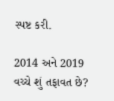સ્પષ્ટ કરી.

2014 અને 2019 વચ્ચે શું તફાવત છે?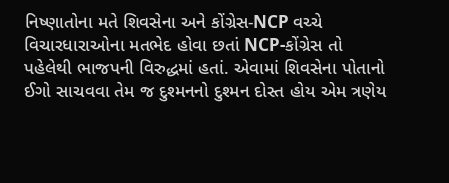નિષ્ણાતોના મતે શિવસેના અને કોંગ્રેસ-NCP વચ્ચે વિચારધારાઓના મતભેદ હોવા છતાં NCP-કોંગ્રેસ તો પહેલેથી ભાજપની વિરુદ્ધમાં હતાં. એવામાં શિવસેના પોતાનો ઈગો સાચવવા તેમ જ દુશ્મનનો દુશ્મન દોસ્ત હોય એમ ત્રણેય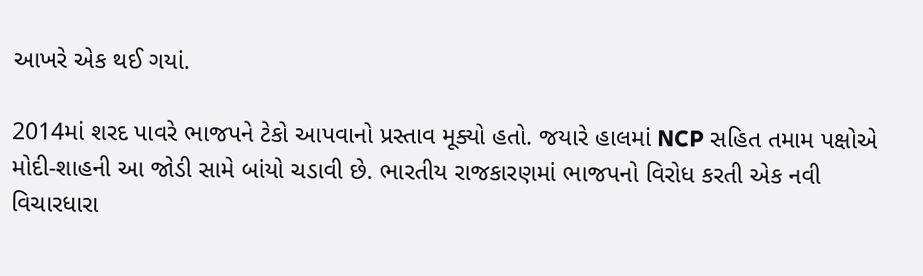આખરે એક થઈ ગયાં.

2014માં શરદ પાવરે ભાજપને ટેકો આપવાનો પ્રસ્તાવ મૂક્યો હતો. જયારે હાલમાં NCP સહિત તમામ પક્ષોએ મોદી-શાહની આ જોડી સામે બાંયો ચડાવી છે. ભારતીય રાજકારણમાં ભાજપનો વિરોધ કરતી એક નવી વિચારધારા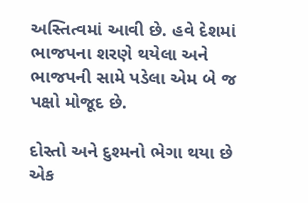અસ્તિત્વમાં આવી છે. હવે દેશમાં ભાજપના શરણે થયેલા અને ભાજપની સામે પડેલા એમ બે જ પક્ષો મોજૂદ છે.

દોસ્તો અને દુશ્મનો ભેગા થયા છે એક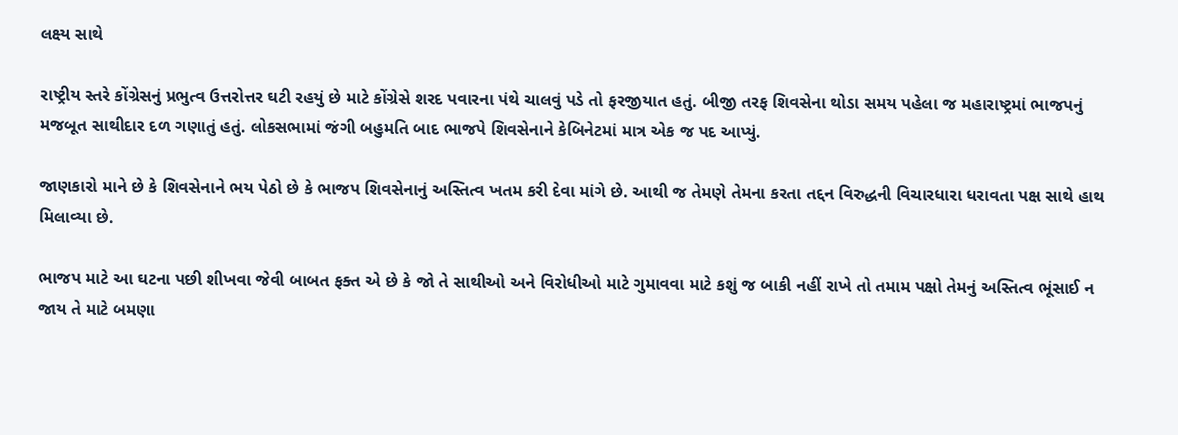લક્ષ્ય સાથે

રાષ્ટ્રીય સ્તરે કોંગ્રેસનું પ્રભુત્વ ઉત્તરોત્તર ઘટી રહયું છે માટે કોંગ્રેસે શરદ પવારના પંથે ચાલવું પડે તો ફરજીયાત હતું. બીજી તરફ શિવસેના થોડા સમય પહેલા જ મહારાષ્ટ્રમાં ભાજપનું મજબૂત સાથીદાર દળ ગણાતું હતું. લોકસભામાં જંગી બહુમતિ બાદ ભાજપે શિવસેનાને કેબિનેટમાં માત્ર એક જ પદ આપ્યું.

જાણકારો માને છે કે શિવસેનાને ભય પેઠો છે કે ભાજપ શિવસેનાનું અસ્તિત્વ ખતમ કરી દેવા માંગે છે. આથી જ તેમણે તેમના કરતા તદ્દન વિરુદ્ધની વિચારધારા ધરાવતા પક્ષ સાથે હાથ મિલાવ્યા છે.

ભાજપ માટે આ ઘટના પછી શીખવા જેવી બાબત ફક્ત એ છે કે જો તે સાથીઓ અને વિરોધીઓ માટે ગુમાવવા માટે કશું જ બાકી નહીં રાખે તો તમામ પક્ષો તેમનું અસ્તિત્વ ભૂંસાઈ ન જાય તે માટે બમણા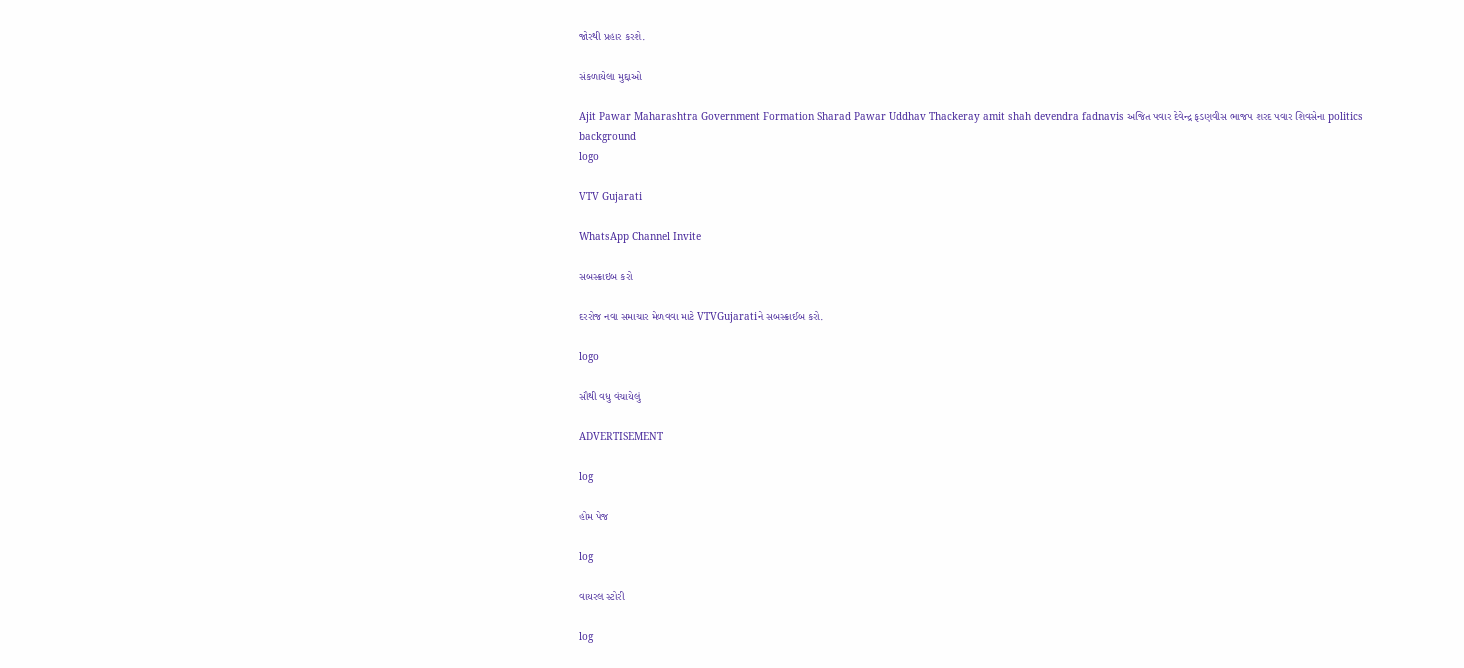જોરથી પ્રહાર કરશે.

સંકળાયેલા મુદ્દાઓ

Ajit Pawar Maharashtra Government Formation Sharad Pawar Uddhav Thackeray amit shah devendra fadnavis અજિત પવાર દેવેન્દ્ર ફડણવીસ ભાજપ શરદ પવાર શિવસેના politics
background
logo

VTV Gujarati

WhatsApp Channel Invite

સબસ્ક્રાઇબ કરો

દરરોજ નવા સમાચાર મેળવવા માટે VTVGujaratiને સબસ્ક્રાઈબ કરો.

logo

સૌથી વધુ વંચાયેલું

ADVERTISEMENT

log

હોમ પેજ

log

વાયરલ સ્ટોરી

log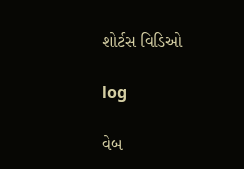શોર્ટસ વિડિઓ

log

વેબ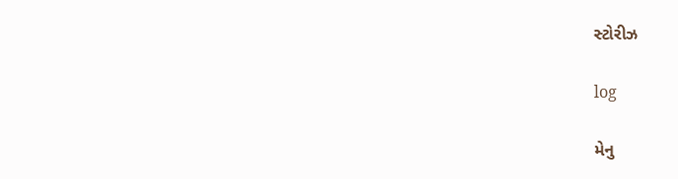સ્ટોરીઝ

log

મેનુ